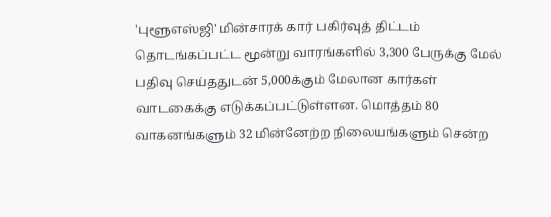'புளூஎஸ்ஜி' மின்சாரக் கார் பகிர்வுத் திட்டம் தொடங்கப்பட்ட மூன்று வாரங்களில் 3,300 பேருக்கு மேல் பதிவு செய்ததுடன் 5,000க்கும் மேலான கார்கள் வாடகைக்கு எடுக்கப்பட்டுள்ளன. மொத்தம் 80 வாகனங்களும் 32 மின்னேற்ற நிலையங்களும் சென்ற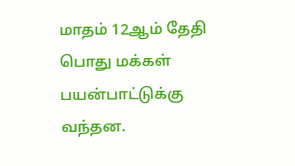மாதம் 12ஆம் தேதி பொது மக்கள் பயன்பாட்டுக்கு வந்தன.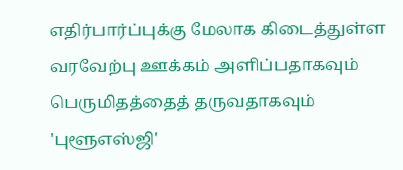எதிர்பார்ப்புக்கு மேலாக கிடைத்துள்ள வரவேற்பு ஊக்கம் அளிப்பதாகவும் பெருமிதத்தைத் தருவதாகவும் 'புளூஎஸ்ஜி'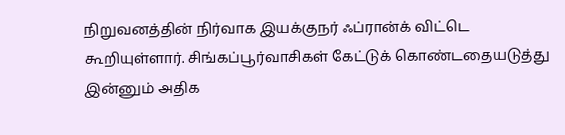நிறுவனத்தின் நிர்வாக இயக்குநர் ஃப்ரான்க் விட்டெ கூறியுள்ளார். சிங்கப்பூர்வாசிகள் கேட்டுக் கொண்டதையடுத்து இன்னும் அதிக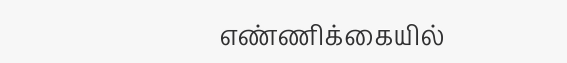எண்ணிக்கையில்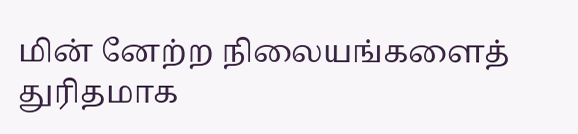மின் னேற்ற நிலையங்களைத் துரிதமாக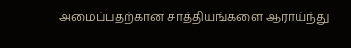அமைப்பதற்கான சாத்தியங்களை ஆராய்ந்து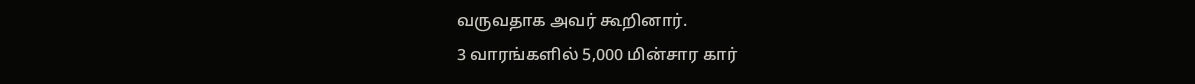வருவதாக அவர் கூறினார்.
3 வாரங்களில் 5,000 மின்சார கார்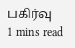பகிர்வு
1 mins read